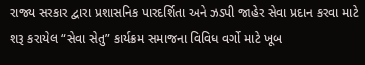રાજ્ય સરકાર દ્વારા પ્રશાસનિક પારદર્શિતા અને ઝડપી જાહેર સેવા પ્રદાન કરવા માટે શરૂ કરાયેલ “સેવા સેતુ” કાર્યક્રમ સમાજના વિવિધ વર્ગો માટે ખૂબ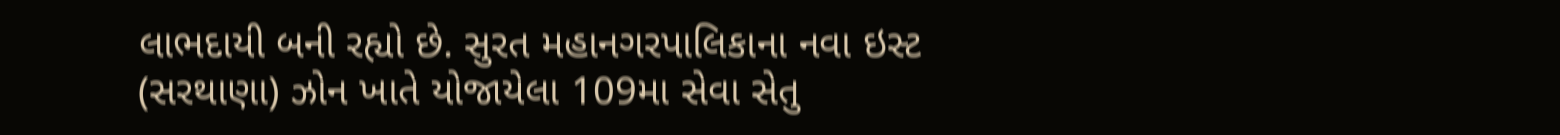લાભદાયી બની રહ્યો છે. સુરત મહાનગરપાલિકાના નવા ઇસ્ટ (સરથાણા) ઝોન ખાતે યોજાયેલા 109મા સેવા સેતુ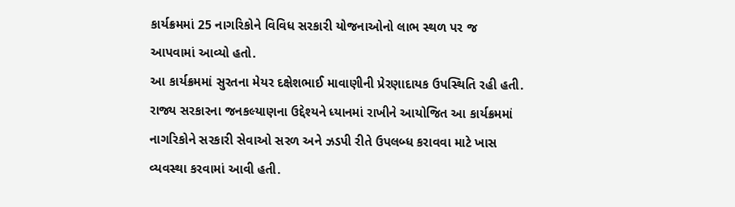કાર્યક્રમમાં 25 નાગરિકોને વિવિધ સરકારી યોજનાઓનો લાભ સ્થળ પર જ આપવામાં આવ્યો હતો.
આ કાર્યક્રમમાં સુરતના મેયર દક્ષેશભાઈ માવાણીની પ્રેરણાદાયક ઉપસ્થિતિ રહી હતી. રાજ્ય સરકારના જનકલ્યાણના ઉદ્દેશ્યને ધ્યાનમાં રાખીને આયોજિત આ કાર્યક્રમમાં નાગરિકોને સરકારી સેવાઓ સરળ અને ઝડપી રીતે ઉપલબ્ધ કરાવવા માટે ખાસ વ્યવસ્થા કરવામાં આવી હતી.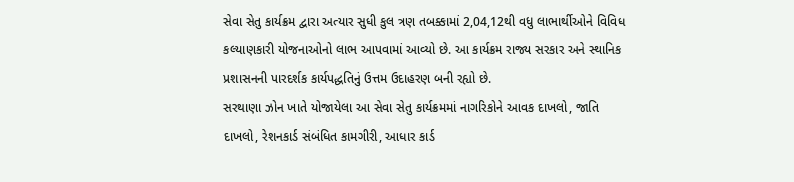સેવા સેતુ કાર્યક્રમ દ્વારા અત્યાર સુધી કુલ ત્રણ તબક્કામાં 2,04,12થી વધુ લાભાર્થીઓને વિવિધ કલ્યાણકારી યોજનાઓનો લાભ આપવામાં આવ્યો છે. આ કાર્યક્રમ રાજ્ય સરકાર અને સ્થાનિક પ્રશાસનની પારદર્શક કાર્યપદ્ધતિનું ઉત્તમ ઉદાહરણ બની રહ્યો છે.
સરથાણા ઝોન ખાતે યોજાયેલા આ સેવા સેતુ કાર્યક્રમમાં નાગરિકોને આવક દાખલો, જાતિ દાખલો, રેશનકાર્ડ સંબંધિત કામગીરી, આધાર કાર્ડ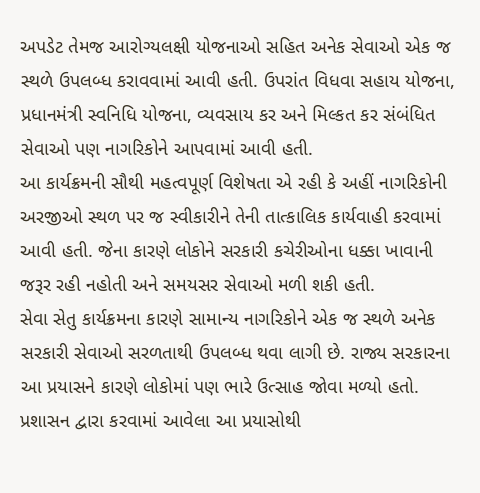અપડેટ તેમજ આરોગ્યલક્ષી યોજનાઓ સહિત અનેક સેવાઓ એક જ સ્થળે ઉપલબ્ધ કરાવવામાં આવી હતી. ઉપરાંત વિધવા સહાય યોજના, પ્રધાનમંત્રી સ્વનિધિ યોજના, વ્યવસાય કર અને મિલ્કત કર સંબંધિત સેવાઓ પણ નાગરિકોને આપવામાં આવી હતી.
આ કાર્યક્રમની સૌથી મહત્વપૂર્ણ વિશેષતા એ રહી કે અહીં નાગરિકોની અરજીઓ સ્થળ પર જ સ્વીકારીને તેની તાત્કાલિક કાર્યવાહી કરવામાં આવી હતી. જેના કારણે લોકોને સરકારી કચેરીઓના ધક્કા ખાવાની જરૂર રહી નહોતી અને સમયસર સેવાઓ મળી શકી હતી.
સેવા સેતુ કાર્યક્રમના કારણે સામાન્ય નાગરિકોને એક જ સ્થળે અનેક સરકારી સેવાઓ સરળતાથી ઉપલબ્ધ થવા લાગી છે. રાજ્ય સરકારના આ પ્રયાસને કારણે લોકોમાં પણ ભારે ઉત્સાહ જોવા મળ્યો હતો.
પ્રશાસન દ્વારા કરવામાં આવેલા આ પ્રયાસોથી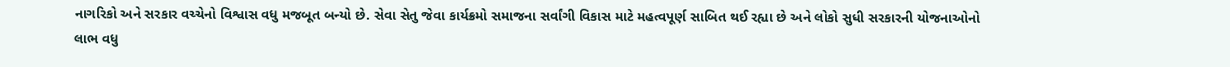નાગરિકો અને સરકાર વચ્ચેનો વિશ્વાસ વધુ મજબૂત બન્યો છે. સેવા સેતુ જેવા કાર્યક્રમો સમાજના સર્વાંગી વિકાસ માટે મહત્વપૂર્ણ સાબિત થઈ રહ્યા છે અને લોકો સુધી સરકારની યોજનાઓનો લાભ વધુ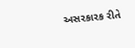અસરકારક રીતે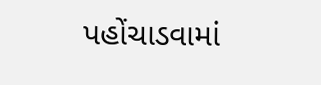પહોંચાડવામાં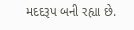મદદરૂપ બની રહ્યા છે.